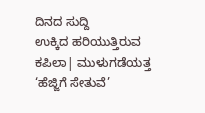ದಿನದ ಸುದ್ದಿ
ಉಕ್ಕಿದ ಹರಿಯುತ್ತಿರುವ ಕಪಿಲಾ| ಮುಳುಗಡೆಯತ್ತ ‘ಹೆಜ್ಜಿಗೆ ಸೇತುವೆ’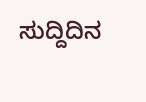ಸುದ್ದಿದಿನ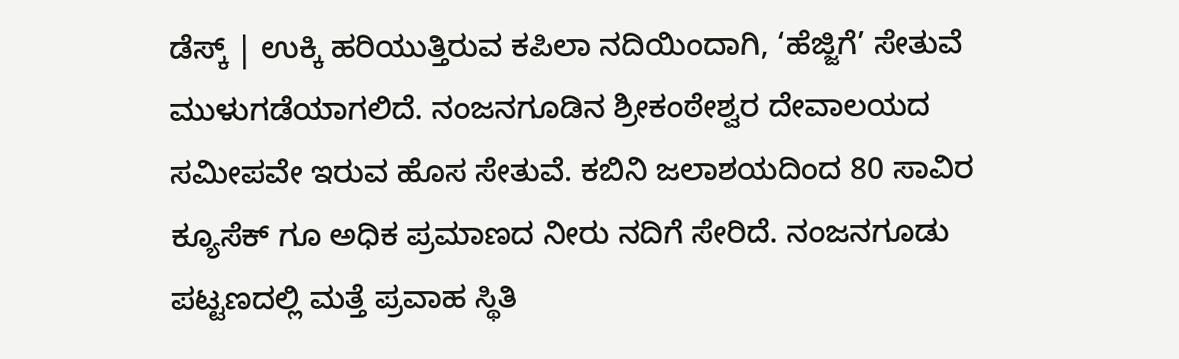ಡೆಸ್ಕ್ | ಉಕ್ಕಿ ಹರಿಯುತ್ತಿರುವ ಕಪಿಲಾ ನದಿಯಿಂದಾಗಿ, ‘ಹೆಜ್ಜಿಗೆ’ ಸೇತುವೆ ಮುಳುಗಡೆಯಾಗಲಿದೆ. ನಂಜನಗೂಡಿನ ಶ್ರೀಕಂಠೇಶ್ವರ ದೇವಾಲಯದ ಸಮೀಪವೇ ಇರುವ ಹೊಸ ಸೇತುವೆ. ಕಬಿನಿ ಜಲಾಶಯದಿಂದ 80 ಸಾವಿರ ಕ್ಯೂಸೆಕ್ ಗೂ ಅಧಿಕ ಪ್ರಮಾಣದ ನೀರು ನದಿಗೆ ಸೇರಿದೆ. ನಂಜನಗೂಡು ಪಟ್ಟಣದಲ್ಲಿ ಮತ್ತೆ ಪ್ರವಾಹ ಸ್ಥಿತಿ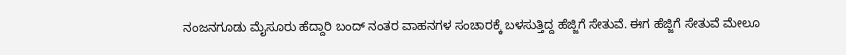ನಂಜನಗೂಡು ಮೈಸೂರು ಹೆದ್ದಾರಿ ಬಂದ್ ನಂತರ ವಾಹನಗಳ ಸಂಚಾರಕ್ಕೆ ಬಳಸುತ್ತಿದ್ದ ಹೆಜ್ಜಿಗೆ ಸೇತುವೆ. ಈಗ ಹೆಜ್ಜಿಗೆ ಸೇತುವೆ ಮೇಲೂ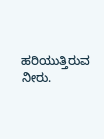ಹರಿಯುತ್ತಿರುವ ನೀರು.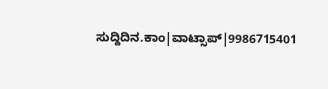ಸುದ್ದಿದಿನ.ಕಾಂ|ವಾಟ್ಸಾಪ್|9986715401